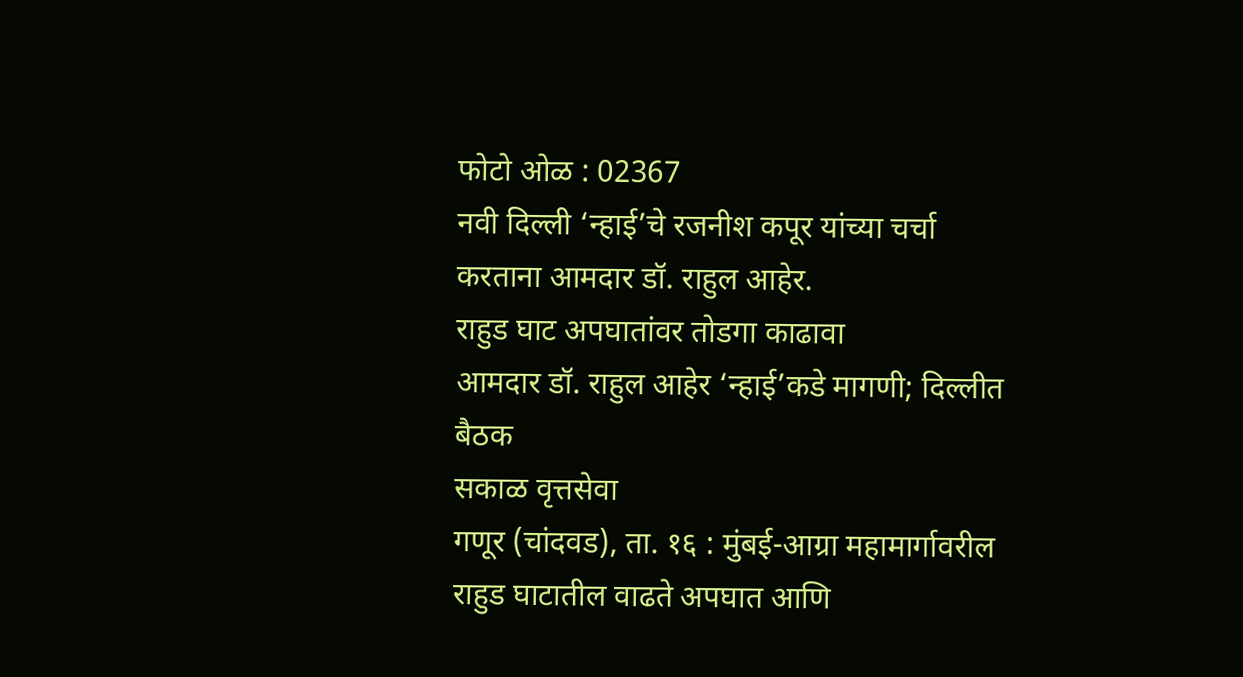फोटो ओळ : 02367
नवी दिल्ली ‘न्हाई’चे रजनीश कपूर यांच्या चर्चा करताना आमदार डॉ. राहुल आहेर.
राहुड घाट अपघातांवर तोडगा काढावा
आमदार डॉ. राहुल आहेर ‘न्हाई’कडे मागणी; दिल्लीत बैठक
सकाळ वृत्तसेवा
गणूर (चांदवड), ता. १६ : मुंबई-आग्रा महामार्गावरील राहुड घाटातील वाढते अपघात आणि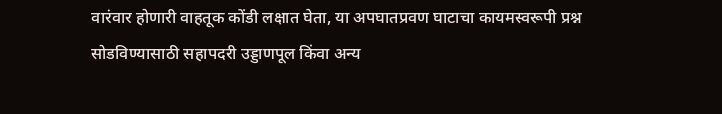वारंवार होणारी वाहतूक कोंडी लक्षात घेता, या अपघातप्रवण घाटाचा कायमस्वरूपी प्रश्न सोडविण्यासाठी सहापदरी उड्डाणपूल किंवा अन्य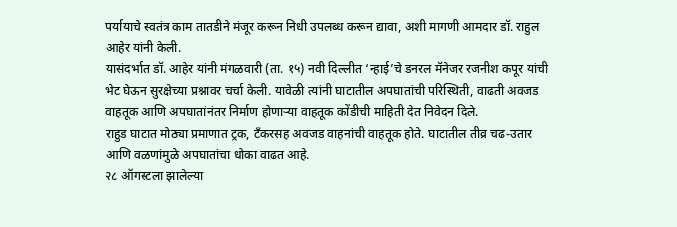पर्यायाचे स्वतंत्र काम तातडीने मंजूर करून निधी उपलब्ध करून द्यावा, अशी मागणी आमदार डॉ. राहुल आहेर यांनी केली.
यासंदर्भात डॉ. आहेर यांनी मंगळवारी (ता. १५) नवी दिल्लीत ‘न्हाई’चे डनरल मॅनेजर रजनीश कपूर यांची भेट घेऊन सुरक्षेच्या प्रश्नावर चर्चा केली. यावेळी त्यांनी घाटातील अपघातांची परिस्थिती, वाढती अवजड वाहतूक आणि अपघातांनंतर निर्माण होणाऱ्या वाहतूक कोंडीची माहिती देत निवेदन दिले.
राहुड घाटात मोठ्या प्रमाणात ट्रक, टँकरसह अवजड वाहनांची वाहतूक होते. घाटातील तीव्र चढ-उतार आणि वळणांमुळे अपघातांचा धोका वाढत आहे.
२८ ऑगस्टला झालेल्या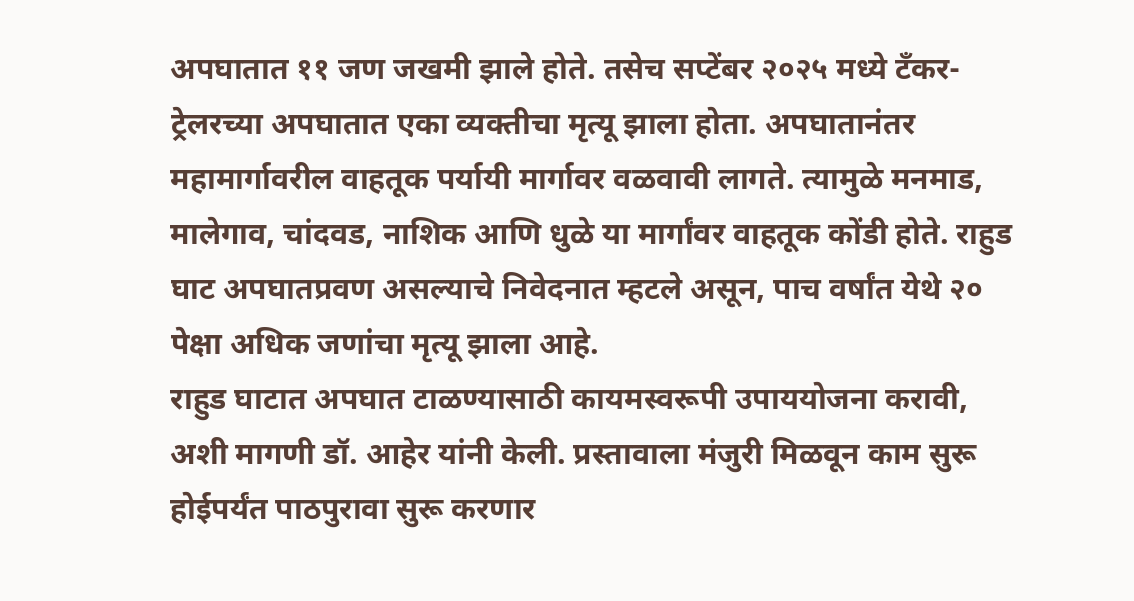अपघातात ११ जण जखमी झाले होते. तसेच सप्टेंबर २०२५ मध्ये टँकर-ट्रेलरच्या अपघातात एका व्यक्तीचा मृत्यू झाला होता. अपघातानंतर महामार्गावरील वाहतूक पर्यायी मार्गावर वळवावी लागते. त्यामुळे मनमाड, मालेगाव, चांदवड, नाशिक आणि धुळे या मार्गांवर वाहतूक कोंडी होते. राहुड घाट अपघातप्रवण असल्याचे निवेदनात म्हटले असून, पाच वर्षांत येथे २० पेक्षा अधिक जणांचा मृत्यू झाला आहे.
राहुड घाटात अपघात टाळण्यासाठी कायमस्वरूपी उपाययोजना करावी, अशी मागणी डॉ. आहेर यांनी केली. प्रस्तावाला मंजुरी मिळवून काम सुरू होईपर्यंत पाठपुरावा सुरू करणार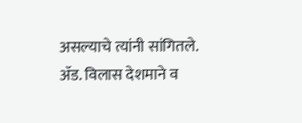असल्याचे त्यांनी सांगितले. ॲड. विलास देशमाने व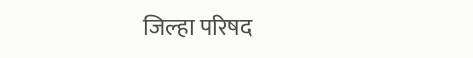जिल्हा परिषद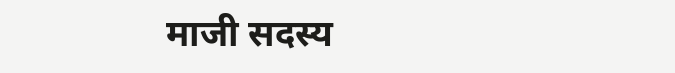माजी सदस्य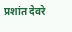प्रशांत देवरे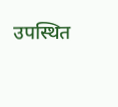उपस्थित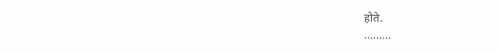होते.
.........